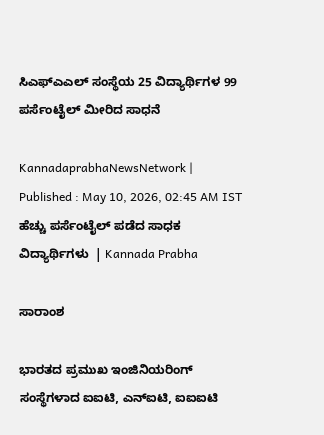ಸಿಎಫ್‌ಎಎಲ್‌ ಸಂಸ್ಥೆಯ 25 ವಿದ್ಯಾರ್ಥಿಗಳ 99 ಪರ್ಸೆಂಟೈಲ್‌ ಮೀರಿದ ಸಾಧನೆ

KannadaprabhaNewsNetwork |
Published : May 10, 2026, 02:45 AM IST
ಹೆಚ್ಚು ಪರ್ಸೆಂಟೈಲ್‌ ಪಡೆದ ಸಾಧಕ ವಿದ್ಯಾರ್ಥಿಗಳು  | Kannada Prabha

ಸಾರಾಂಶ

ಭಾರತದ ಪ್ರಮುಖ ಇಂಜಿನಿಯರಿಂಗ್ ಸಂಸ್ಥೆಗಳಾದ ಐಐಟಿ, ಎನ್‌ಐಟಿ, ಐಐಐಟಿ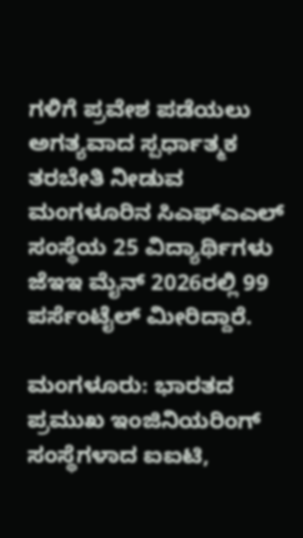ಗಳಿಗೆ ಪ್ರವೇಶ ಪಡೆಯಲು ಅಗತ್ಯವಾದ ಸ್ಪರ್ಧಾತ್ಮಕ ತರಬೇತಿ ನೀಡುವ ಮಂಗಳೂರಿನ ಸಿಎಫ್‌ಎಎಲ್‌ ಸಂಸ್ಥೆಯ 25 ವಿದ್ಯಾರ್ಥಿಗಳು ಜೆಇಇ ಮೈನ್‌ 2026ರಲ್ಲಿ 99 ಪರ್ಸೆಂಟೈಲ್‌ ಮೀರಿದ್ದಾರೆ.

ಮಂಗಳೂರು: ಭಾರತದ ಪ್ರಮುಖ ಇಂಜಿನಿಯರಿಂಗ್ ಸಂಸ್ಥೆಗಳಾದ ಐಐಟಿ,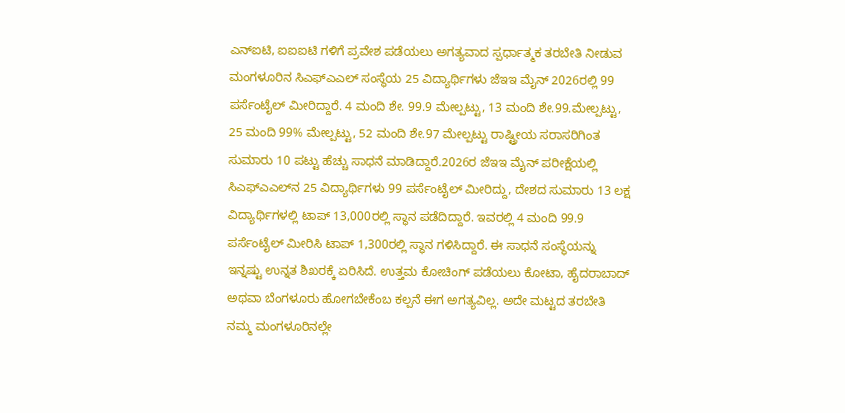ಎನ್‌ಐಟಿ, ಐಐಐಟಿ ಗಳಿಗೆ ಪ್ರವೇಶ ಪಡೆಯಲು ಅಗತ್ಯವಾದ ಸ್ಪರ್ಧಾತ್ಮಕ ತರಬೇತಿ ನೀಡುವ ಮಂಗಳೂರಿನ ಸಿಎಫ್‌ಎಎಲ್‌ ಸಂಸ್ಥೆಯ 25 ವಿದ್ಯಾರ್ಥಿಗಳು ಜೆಇಇ ಮೈನ್‌ 2026ರಲ್ಲಿ 99 ಪರ್ಸೆಂಟೈಲ್‌ ಮೀರಿದ್ದಾರೆ. 4 ಮಂದಿ ಶೇ. 99.9 ಮೇಲ್ಪಟ್ಟು, 13 ಮಂದಿ ಶೇ.99.ಮೇಲ್ಪಟ್ಟು, 25 ಮಂದಿ 99% ಮೇಲ್ಪಟ್ಟು, 52 ಮಂದಿ ಶೇ.97 ಮೇಲ್ಪಟ್ಟು ರಾಷ್ಟ್ರೀಯ ಸರಾಸರಿಗಿಂತ ಸುಮಾರು 10 ಪಟ್ಟು ಹೆಚ್ಚು ಸಾಧನೆ ಮಾಡಿದ್ದಾರೆ.2026ರ ಜೆಇಇ ಮೈನ್‌ ಪರೀಕ್ಷೆಯಲ್ಲಿ ಸಿಎಫ್‌ಎಎಲ್‌ನ 25 ವಿದ್ಯಾರ್ಥಿಗಳು 99 ಪರ್ಸೆಂಟೈಲ್‌ ಮೀರಿದ್ದು, ದೇಶದ ಸುಮಾರು 13 ಲಕ್ಷ ವಿದ್ಯಾರ್ಥಿಗಳಲ್ಲಿ ಟಾಪ್ 13,000ರಲ್ಲಿ ಸ್ಥಾನ ಪಡೆದಿದ್ದಾರೆ. ಇವರಲ್ಲಿ 4 ಮಂದಿ 99.9 ಪರ್ಸೆಂಟೈಲ್‌ ಮೀರಿಸಿ ಟಾಪ್ 1,300ರಲ್ಲಿ ಸ್ಥಾನ ಗಳಿಸಿದ್ದಾರೆ. ಈ ಸಾಧನೆ ಸಂಸ್ಥೆಯನ್ನು ಇನ್ನಷ್ಟು ಉನ್ನತ ಶಿಖರಕ್ಕೆ ಏರಿಸಿದೆ. ಉತ್ತಮ ಕೋಚಿಂಗ್ ಪಡೆಯಲು ಕೋಟಾ, ಹೈದರಾಬಾದ್ ಅಥವಾ ಬೆಂಗಳೂರು ಹೋಗಬೇಕೆಂಬ ಕಲ್ಪನೆ ಈಗ ಅಗತ್ಯವಿಲ್ಲ. ಅದೇ ಮಟ್ಟದ ತರಬೇತಿ ನಮ್ಮ ಮಂಗಳೂರಿನಲ್ಲೇ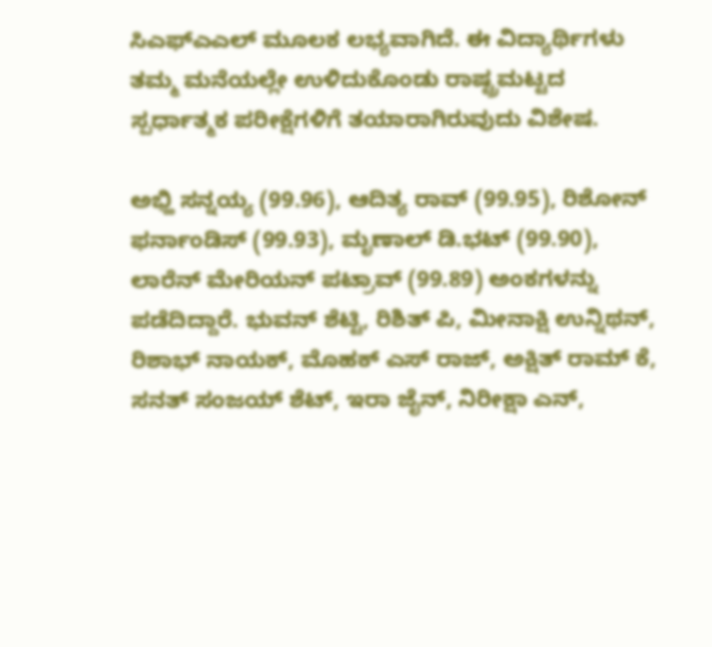ಸಿಎಫ್‌ಎಎಲ್‌ ಮೂಲಕ ಲಭ್ಯವಾಗಿದೆ. ಈ ವಿದ್ಯಾರ್ಥಿಗಳು ತಮ್ಮ ಮನೆಯಲ್ಲೇ ಉಳಿದುಕೊಂಡು ರಾಷ್ಟ್ರಮಟ್ಟದ ಸ್ಪರ್ಧಾತ್ಮಕ ಪರೀಕ್ಷೆಗಳಿಗೆ ತಯಾರಾಗಿರುವುದು ವಿಶೇಷ.

ಅಭ್ಹಿ ಸನ್ನಯ್ಯ (99.96), ಆದಿತ್ಯ ರಾವ್ (99.95), ರಿಶೋನ್ ಫರ್ನಾಂಡಿಸ್ (99.93), ಮೃಣಾಲ್ ಡಿ.ಭಟ್ (99.90), ಲಾರೆನ್ ಮೇರಿಯನ್ ಪಟ್ರಾವ್ (99.89) ಅಂಕಗಳನ್ನು ಪಡೆದಿದ್ದಾರೆ. ಭುವನ್ ಶೆಟ್ಟಿ, ರಿಶಿತ್ ಪಿ, ಮೀನಾಕ್ಷಿ ಉನ್ನಿಥನ್, ರಿಶಾಭ್ ನಾಯಕ್, ಮೊಹಕ್ ಎಸ್ ರಾಜ್, ಅಕ್ಷಿತ್ ರಾಮ್ ಕೆ, ಸನತ್ ಸಂಜಯ್ ಶೆಟ್, ಇರಾ ಜೈನ್, ನಿರೀಕ್ಷಾ ಎನ್,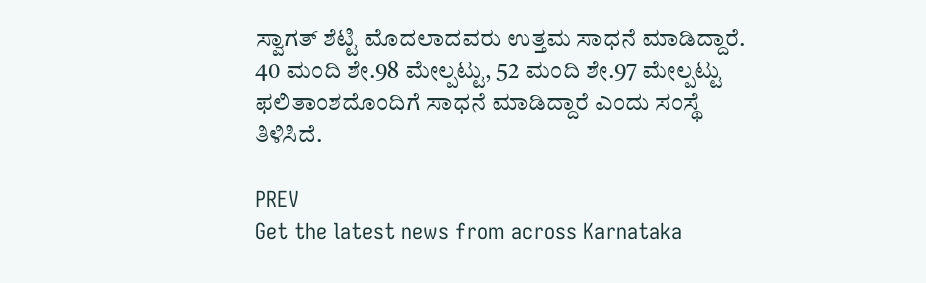ಸ್ವಾಗತ್ ಶೆಟ್ಟಿ ಮೊದಲಾದವರು ಉತ್ತಮ ಸಾಧನೆ ಮಾಡಿದ್ದಾರೆ. 40 ಮಂದಿ ಶೇ.98 ಮೇಲ್ಪಟ್ಟು, 52 ಮಂದಿ ಶೇ.97 ಮೇಲ್ಪಟ್ಟು ಫಲಿತಾಂಶದೊಂದಿಗೆ ಸಾಧನೆ ಮಾಡಿದ್ದಾರೆ ಎಂದು ಸಂಸ್ಥೆ ತಿಳಿಸಿದೆ.

PREV
Get the latest news from across Karnataka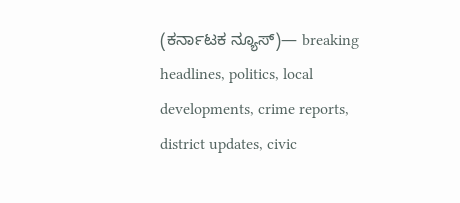(ಕರ್ನಾಟಕ ನ್ಯೂಸ್)— breaking headlines, politics, local developments, crime reports, district updates, civic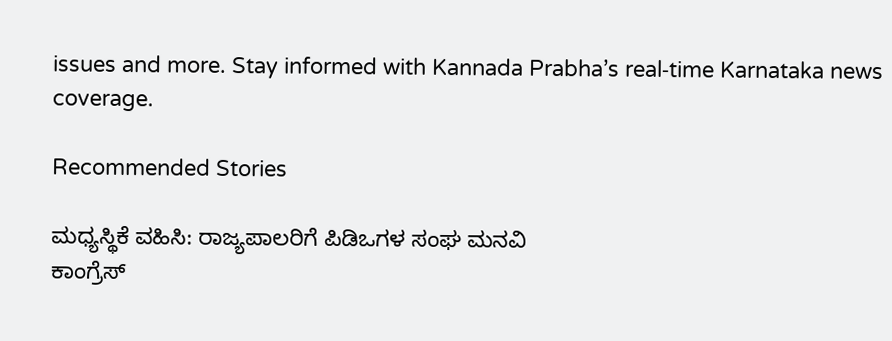issues and more. Stay informed with Kannada Prabha’s real‑time Karnataka news coverage.

Recommended Stories

ಮಧ್ಯಸ್ಥಿಕೆ ವಹಿಸಿ: ರಾಜ್ಯಪಾಲರಿಗೆ ಪಿಡಿಒಗಳ ಸಂಘ ಮನವಿ
ಕಾಂಗ್ರೆಸ್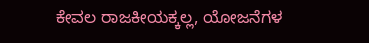ಕೇವಲ ರಾಜಕೀಯಕ್ಕಲ್ಲ, ಯೋಜನೆಗಳ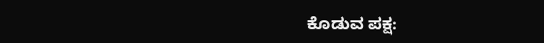ಕೊಡುವ ಪಕ್ಷ: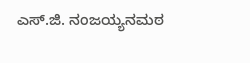ಎಸ್.ಜಿ. ನಂಜಯ್ಯನಮಠ